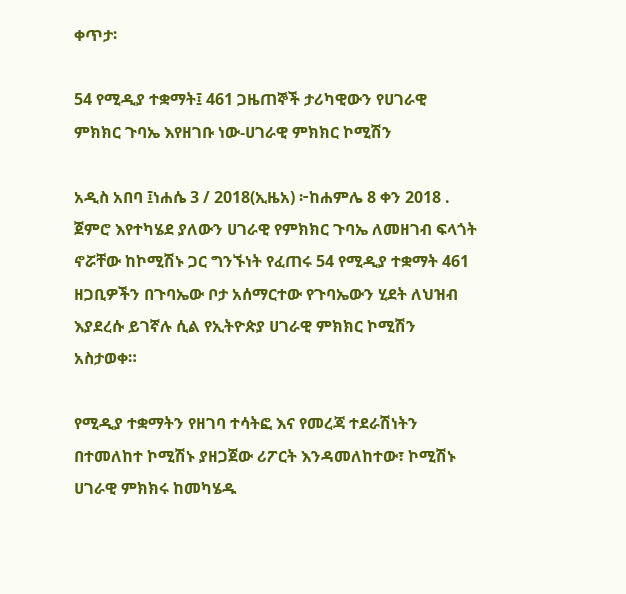ቀጥታ፡

54 የሚዲያ ተቋማት፤ 461 ጋዜጠኞች ታሪካዊውን የሀገራዊ ምክክር ጉባኤ እየዘገቡ ነው-ሀገራዊ ምክክር ኮሚሽን

አዲስ አበባ ፤ነሐሴ 3 / 2018(ኢዜአ) ፦ከሐምሌ 8 ቀን 2018 . ጀምሮ እየተካሄደ ያለውን ሀገራዊ የምክክር ጉባኤ ለመዘገብ ፍላጎት ኖሯቸው ከኮሚሽኑ ጋር ግንኙነት የፈጠሩ 54 የሚዲያ ተቋማት 461 ዘጋቢዎችን በጉባኤው ቦታ አሰማርተው የጉባኤውን ሂደት ለህዝብ እያደረሱ ይገኛሉ ሲል የኢትዮጵያ ሀገራዊ ምክክር ኮሚሽን አስታወቀ።

የሚዲያ ተቋማትን የዘገባ ተሳትፎ እና የመረጃ ተደራሽነትን በተመለከተ ኮሚሽኑ ያዘጋጀው ሪፖርት እንዳመለከተው፣ ኮሚሽኑ ሀገራዊ ምክክሩ ከመካሄዱ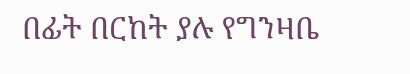በፊት በርከት ያሉ የግንዛቤ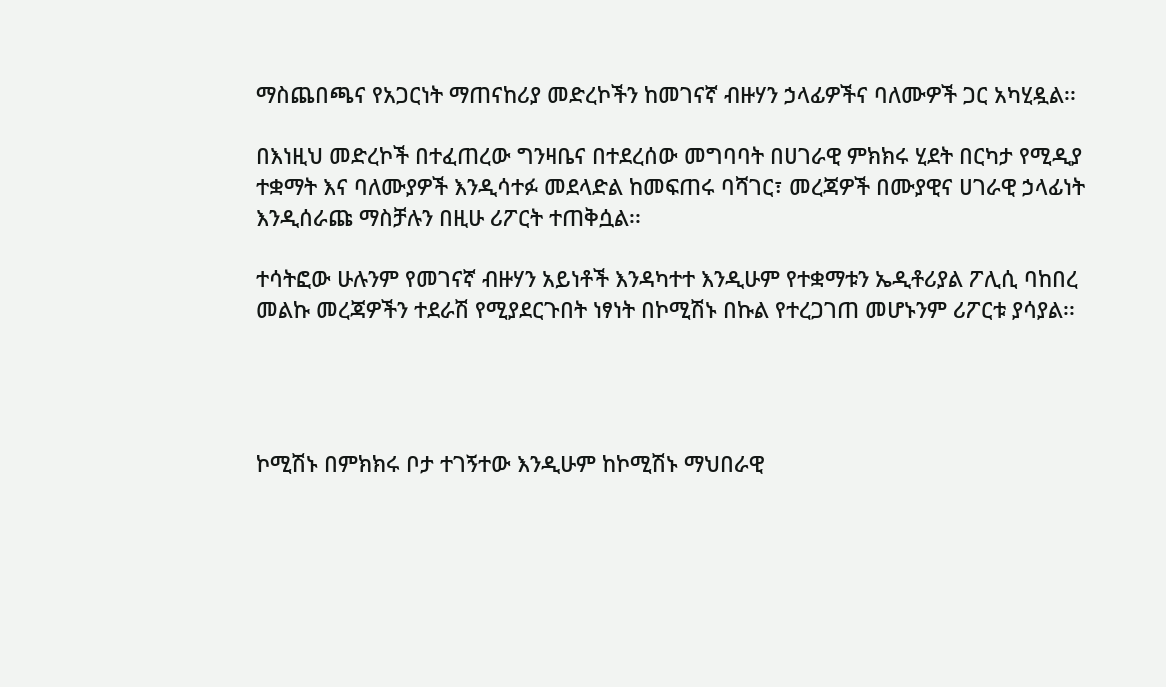ማስጨበጫና የአጋርነት ማጠናከሪያ መድረኮችን ከመገናኛ ብዙሃን ኃላፊዎችና ባለሙዎች ጋር አካሂዷል፡፡

በእነዚህ መድረኮች በተፈጠረው ግንዛቤና በተደረሰው መግባባት በሀገራዊ ምክክሩ ሂደት በርካታ የሚዲያ ተቋማት እና ባለሙያዎች እንዲሳተፉ መደላድል ከመፍጠሩ ባሻገር፣ መረጃዎች በሙያዊና ሀገራዊ ኃላፊነት እንዲሰራጩ ማስቻሉን በዚሁ ሪፖርት ተጠቅሷል፡፡

ተሳትፎው ሁሉንም የመገናኛ ብዙሃን አይነቶች እንዳካተተ እንዲሁም የተቋማቱን ኤዲቶሪያል ፖሊሲ ባከበረ መልኩ መረጃዎችን ተደራሽ የሚያደርጉበት ነፃነት በኮሚሽኑ በኩል የተረጋገጠ መሆኑንም ሪፖርቱ ያሳያል፡፡




ኮሚሽኑ በምክክሩ ቦታ ተገኝተው እንዲሁም ከኮሚሽኑ ማህበራዊ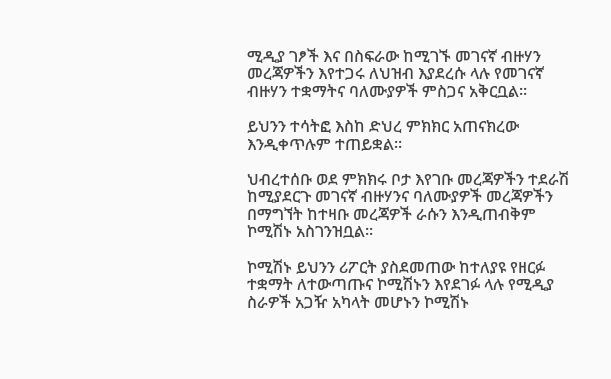ሚዲያ ገፆች እና በስፍራው ከሚገኙ መገናኛ ብዙሃን መረጃዎችን እየተጋሩ ለህዝብ እያደረሱ ላሉ የመገናኛ ብዙሃን ተቋማትና ባለሙያዎች ምስጋና አቅርቧል፡፡

ይህንን ተሳትፎ እስከ ድህረ ምክክር አጠናክረው እንዲቀጥሉም ተጠይቋል፡፡

ህብረተሰቡ ወደ ምክክሩ ቦታ እየገቡ መረጃዎችን ተደራሽ ከሚያደርጉ መገናኛ ብዙሃንና ባለሙያዎች መረጃዎችን በማግኘት ከተዛቡ መረጃዎች ራሱን እንዲጠብቅም ኮሚሽኑ አስገንዝቧል፡፡

ኮሚሽኑ ይህንን ሪፖርት ያስደመጠው ከተለያዩ የዘርፉ ተቋማት ለተውጣጡና ኮሚሽኑን እየደገፉ ላሉ የሚዲያ ስራዎች አጋዥ አካላት መሆኑን ኮሚሽኑ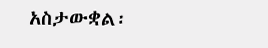አስታውቋል፡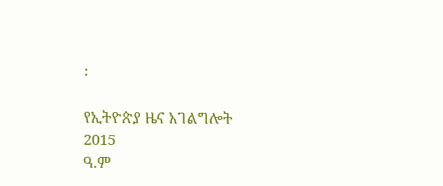፡

የኢትዮጵያ ዜና አገልግሎት
2015
ዓ.ም